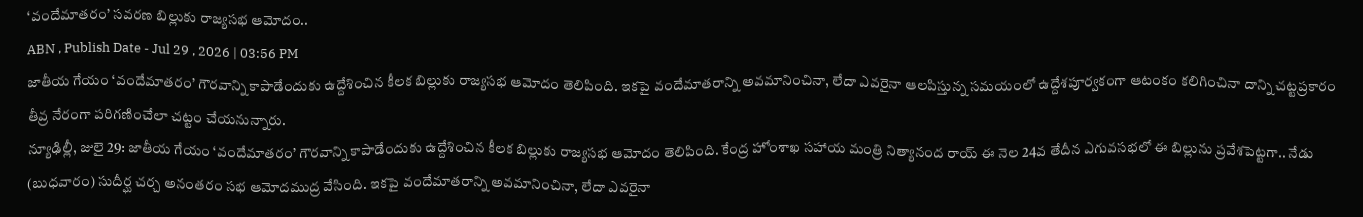‘వందేమాతరం’ సవరణ బిల్లుకు రాజ్యసభ ఆమోదం..
ABN , Publish Date - Jul 29 , 2026 | 03:56 PM
జాతీయ గేయం ‘వందేమాతరం’ గౌరవాన్ని కాపాడేందుకు ఉద్దేశించిన కీలక బిల్లుకు రాజ్యసభ ఆమోదం తెలిపింది. ఇకపై వందేమాతరాన్ని అవమానించినా, లేదా ఎవరైనా ఆలపిస్తున్న సమయంలో ఉద్దేశపూర్వకంగా ఆటంకం కలిగించినా దాన్ని చట్టప్రకారం తీవ్ర నేరంగా పరిగణించేలా చట్టం చేయనున్నారు.
న్యూఢిల్లీ, జులై 29: జాతీయ గేయం ‘వందేమాతరం’ గౌరవాన్ని కాపాడేందుకు ఉద్దేశించిన కీలక బిల్లుకు రాజ్యసభ ఆమోదం తెలిపింది. కేంద్ర హోంశాఖ సహాయ మంత్రి నిత్యానంద రాయ్ ఈ నెల 24వ తేదీన ఎగువసభలో ఈ బిల్లును ప్రవేశపెట్టగా.. నేడు (బుధవారం) సుదీర్ఘ చర్చ అనంతరం సభ ఆమోదముద్ర వేసింది. ఇకపై వందేమాతరాన్ని అవమానించినా, లేదా ఎవరైనా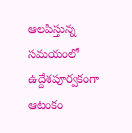ఆలపిస్తున్న సమయంలో ఉద్దేశపూర్వకంగా ఆటంకం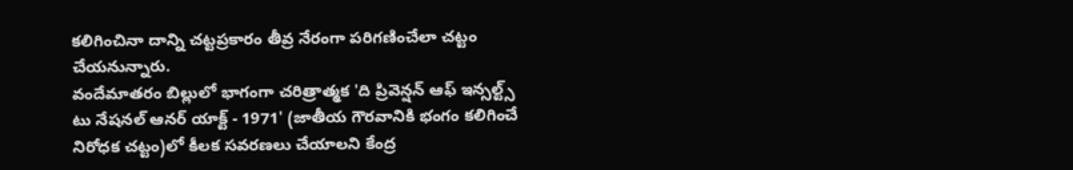కలిగించినా దాన్ని చట్టప్రకారం తీవ్ర నేరంగా పరిగణించేలా చట్టం చేయనున్నారు.
వందేమాతరం బిల్లులో భాగంగా చరిత్రాత్మక 'ది ప్రివెన్షన్ ఆఫ్ ఇన్సల్ట్స్ టు నేషనల్ ఆనర్ యాక్ట్ - 1971' (జాతీయ గౌరవానికి భంగం కలిగించే నిరోధక చట్టం)లో కీలక సవరణలు చేయాలని కేంద్ర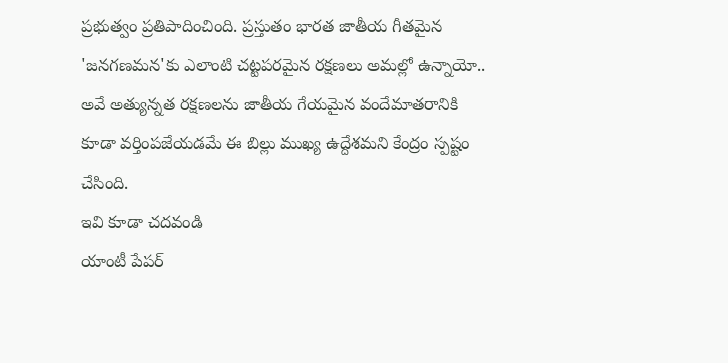ప్రభుత్వం ప్రతిపాదించింది. ప్రస్తుతం భారత జాతీయ గీతమైన 'జనగణమన'కు ఎలాంటి చట్టపరమైన రక్షణలు అమల్లో ఉన్నాయో.. అవే అత్యున్నత రక్షణలను జాతీయ గేయమైన వందేమాతరానికి కూడా వర్తింపజేయడమే ఈ బిల్లు ముఖ్య ఉద్దేశమని కేంద్రం స్పష్టం చేసింది.
ఇవి కూడా చదవండి
యాంటీ పేపర్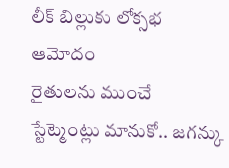లీక్ బిల్లుకు లోక్సభ ఆమోదం
రైతులను ముంచే స్టేట్మెంట్లు మానుకో.. జగన్కు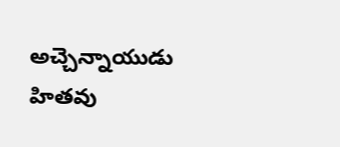అచ్చెన్నాయుడు హితవు